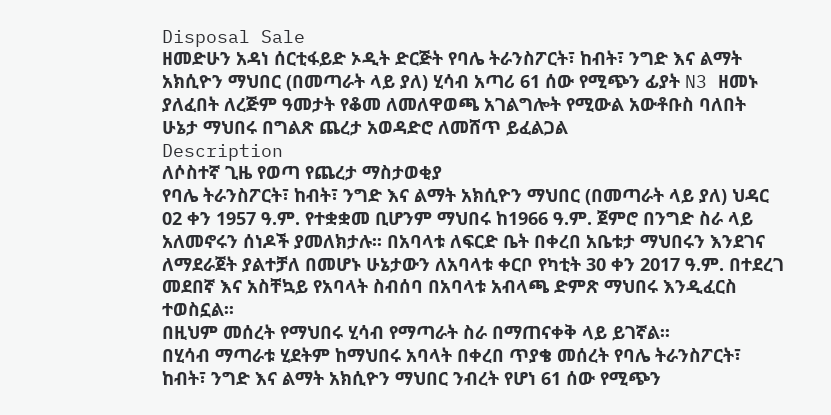Disposal Sale
ዘመድሁን አዳነ ሰርቲፋይድ ኦዲት ድርጅት የባሌ ትራንስፖርት፣ ከብት፣ ንግድ እና ልማት አክሲዮን ማህበር (በመጣራት ላይ ያለ) ሂሳብ አጣሪ 61 ሰው የሚጭን ፊያት N3 ዘመኑ ያለፈበት ለረጅም ዓመታት የቆመ ለመለዋወጫ አገልግሎት የሚውል አውቶቡስ ባለበት ሁኔታ ማህበሩ በግልጽ ጨረታ አወዳድሮ ለመሸጥ ይፈልጋል
Description
ለሶስተኛ ጊዜ የወጣ የጨረታ ማስታወቂያ
የባሌ ትራንስፖርት፣ ከብት፣ ንግድ እና ልማት አክሲዮን ማህበር (በመጣራት ላይ ያለ) ህዳር 02 ቀን 1957 ዓ.ም. የተቋቋመ ቢሆንም ማህበሩ ከ1966 ዓ.ም. ጀምሮ በንግድ ስራ ላይ አለመኖሩን ሰነዶች ያመለክታሉ፡፡ በአባላቱ ለፍርድ ቤት በቀረበ አቤቱታ ማህበሩን እንደገና ለማደራጀት ያልተቻለ በመሆኑ ሁኔታውን ለአባላቱ ቀርቦ የካቲት 30 ቀን 2017 ዓ.ም. በተደረገ መደበኛ እና አስቸኳይ የአባላት ስብሰባ በአባላቱ አብላጫ ድምጽ ማህበሩ እንዲፈርስ ተወስኗል፡፡
በዚህም መሰረት የማህበሩ ሂሳብ የማጣራት ስራ በማጠናቀቅ ላይ ይገኛል፡፡
በሂሳብ ማጣራቱ ሂደትም ከማህበሩ አባላት በቀረበ ጥያቄ መሰረት የባሌ ትራንስፖርት፣ ከብት፣ ንግድ እና ልማት አክሲዮን ማህበር ንብረት የሆነ 61 ሰው የሚጭን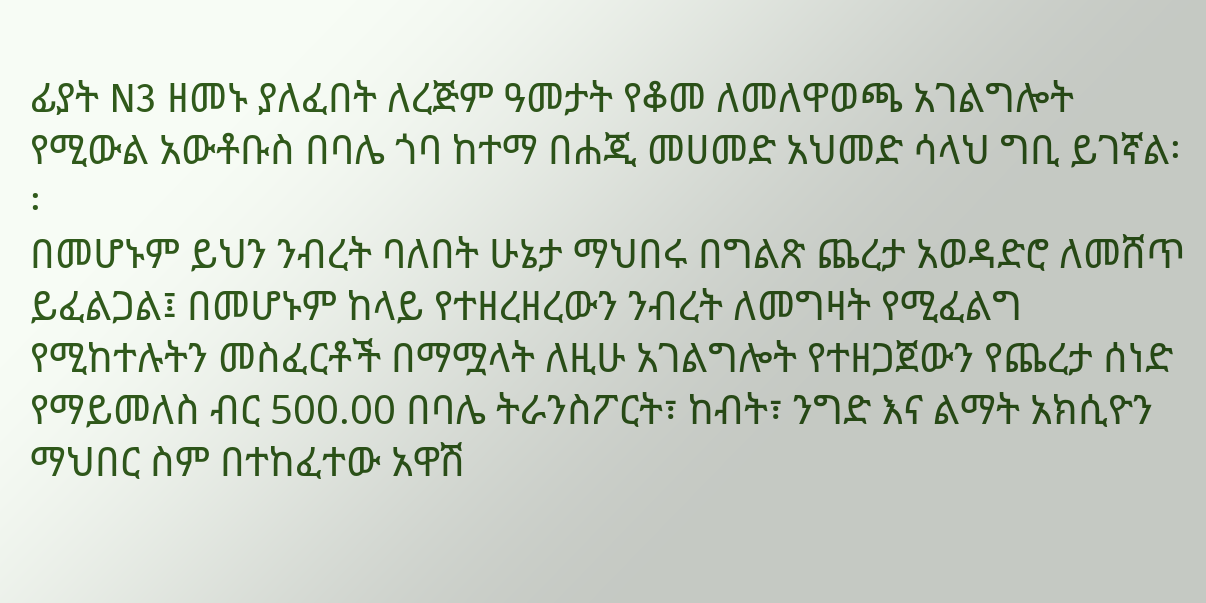ፊያት N3 ዘመኑ ያለፈበት ለረጅም ዓመታት የቆመ ለመለዋወጫ አገልግሎት የሚውል አውቶቡስ በባሌ ጎባ ከተማ በሐጂ መሀመድ አህመድ ሳላህ ግቢ ይገኛል፡፡
በመሆኑም ይህን ንብረት ባለበት ሁኔታ ማህበሩ በግልጽ ጨረታ አወዳድሮ ለመሸጥ ይፈልጋል፤ በመሆኑም ከላይ የተዘረዘረውን ንብረት ለመግዛት የሚፈልግ የሚከተሉትን መስፈርቶች በማሟላት ለዚሁ አገልግሎት የተዘጋጀውን የጨረታ ሰነድ የማይመለስ ብር 500.00 በባሌ ትራንስፖርት፣ ከብት፣ ንግድ እና ልማት አክሲዮን ማህበር ስም በተከፈተው አዋሽ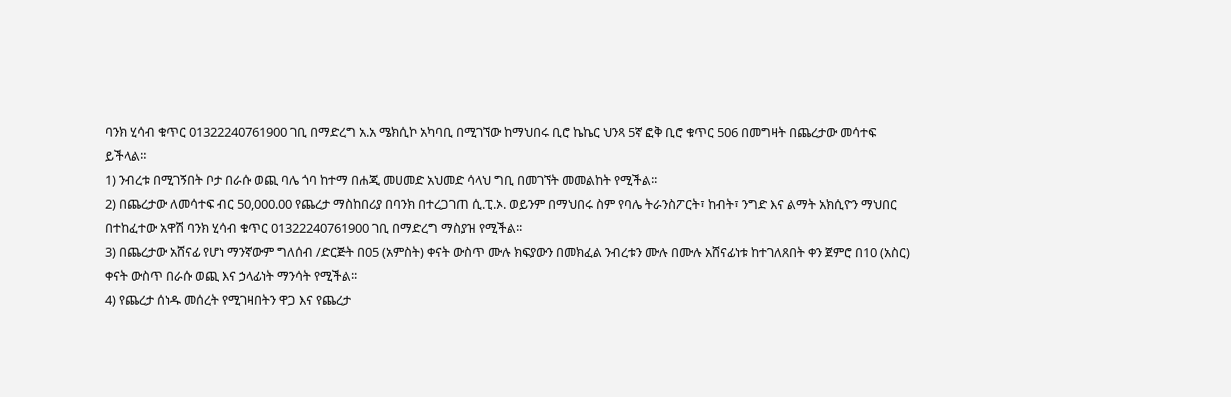ባንክ ሂሳብ ቁጥር 01322240761900 ገቢ በማድረግ አ.አ ሜክሲኮ አካባቢ በሚገኘው ከማህበሩ ቢሮ ኬኬር ህንጻ 5ኛ ፎቅ ቢሮ ቁጥር 506 በመግዛት በጨረታው መሳተፍ ይችላል።
1) ንብረቱ በሚገኝበት ቦታ በራሱ ወጪ ባሌ ጎባ ከተማ በሐጂ መሀመድ አህመድ ሳላህ ግቢ በመገኘት መመልከት የሚችል፡፡
2) በጨረታው ለመሳተፍ ብር 50,000.00 የጨረታ ማስከበሪያ በባንክ በተረጋገጠ ሲ.ፒ.ኦ. ወይንም በማህበሩ ስም የባሌ ትራንስፖርት፣ ከብት፣ ንግድ እና ልማት አክሲዮን ማህበር በተከፈተው አዋሽ ባንክ ሂሳብ ቁጥር 01322240761900 ገቢ በማድረግ ማስያዝ የሚችል፡፡
3) በጨረታው አሸናፊ የሆነ ማንኛውም ግለሰብ /ድርጅት በ05 (አምስት) ቀናት ውስጥ ሙሉ ክፍያውን በመክፈል ንብረቱን ሙሉ በሙሉ አሸናፊነቱ ከተገለጸበት ቀን ጀምሮ በ10 (አስር) ቀናት ውስጥ በራሱ ወጪ እና ኃላፊነት ማንሳት የሚችል፡፡
4) የጨረታ ሰነዱ መሰረት የሚገዛበትን ዋጋ እና የጨረታ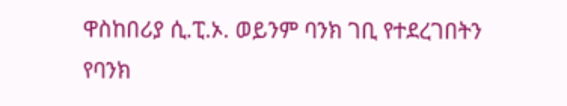ዋስከበሪያ ሲ.ፒ.ኦ. ወይንም ባንክ ገቢ የተደረገበትን የባንክ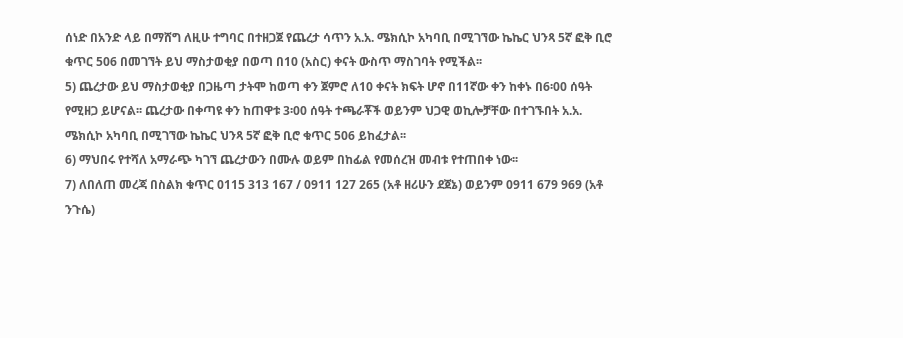ሰነድ በአንድ ላይ በማሸግ ለዚሁ ተግባር በተዘጋጀ የጨረታ ሳጥን አ.አ. ሜክሲኮ አካባቢ በሚገኘው ኬኬር ህንጻ 5ኛ ፎቅ ቢሮ ቁጥር 506 በመገኘት ይህ ማስታወቂያ በወጣ በ10 (አስር) ቀናት ውስጥ ማስገባት የሚችል፡፡
5) ጨረታው ይህ ማስታወቂያ በጋዜጣ ታትሞ ከወጣ ቀን ጀምሮ ለ10 ቀናት ክፍት ሆኖ በ11ኛው ቀን ከቀኑ በ6፡00 ሰዓት የሚዘጋ ይሆናል፡፡ ጨረታው በቀጣዩ ቀን ከጠዋቱ 3፡00 ሰዓት ተጫራቾች ወይንም ህጋዊ ወኪሎቻቸው በተገኙበት አ.አ. ሜክሲኮ አካባቢ በሚገኘው ኬኬር ህንጻ 5ኛ ፎቅ ቢሮ ቁጥር 506 ይከፈታል፡፡
6) ማህበሩ የተሻለ አማራጭ ካገኘ ጨረታውን በሙሉ ወይም በከፊል የመሰረዝ መብቱ የተጠበቀ ነው፡፡
7) ለበለጠ መረጃ በስልክ ቁጥር 0115 313 167 / 0911 127 265 (አቶ ዘሪሁን ደጀኔ) ወይንም 0911 679 969 (አቶ ንጉሴ)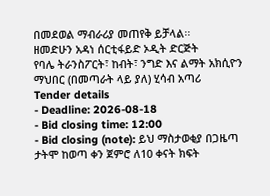በመደወል ማብራሪያ መጠየቅ ይቻላል፡፡
ዘመድሁን አዳነ ሰርቲፋይድ ኦዲት ድርጅት
የባሌ ትራንስፖርት፣ ከብት፣ ንግድ እና ልማት አክሲዮን ማህበር (በመጣራት ላይ ያለ) ሂሳብ አጣሪ
Tender details
- Deadline: 2026-08-18
- Bid closing time: 12:00
- Bid closing (note): ይህ ማስታወቂያ በጋዜጣ ታትሞ ከወጣ ቀን ጀምሮ ለ10 ቀናት ክፍት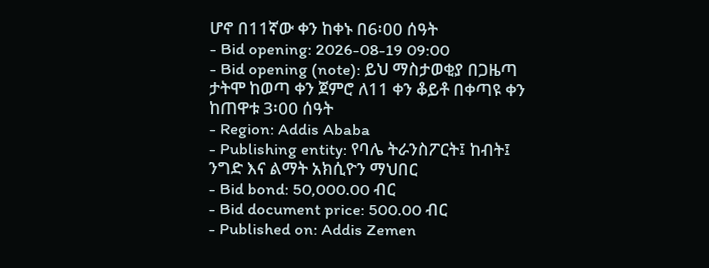ሆኖ በ11ኛው ቀን ከቀኑ በ6፡00 ሰዓት
- Bid opening: 2026-08-19 09:00
- Bid opening (note): ይህ ማስታወቂያ በጋዜጣ ታትሞ ከወጣ ቀን ጀምሮ ለ11 ቀን ቆይቶ በቀጣዩ ቀን ከጠዋቱ 3፡00 ሰዓት
- Region: Addis Ababa
- Publishing entity: የባሌ ትራንስፖርት፤ ከብት፤ ንግድ እና ልማት አክሲዮን ማህበር
- Bid bond: 50,000.00 ብር
- Bid document price: 500.00 ብር
- Published on: Addis Zemen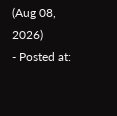(Aug 08, 2026)
- Posted at: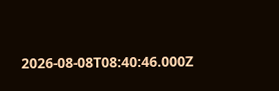2026-08-08T08:40:46.000Z